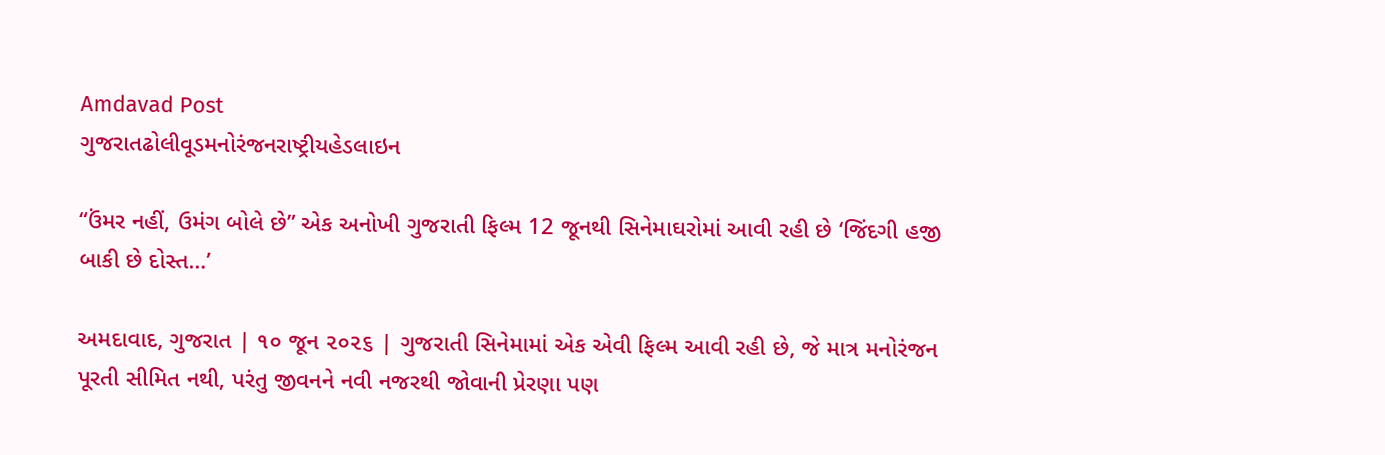Amdavad Post
ગુજરાતઢોલીવૂડમનોરંજનરાષ્ટ્રીયહેડલાઇન

“ઉંમર નહીં, ઉમંગ બોલે છે” એક અનોખી ગુજરાતી ફિલ્મ 12 જૂનથી સિનેમાઘરોમાં આવી રહી છે ‘જિંદગી હજી બાકી છે દોસ્ત…’

અમદાવાદ, ગુજરાત | ૧૦ જૂન ૨૦૨૬ | ગુજરાતી સિનેમામાં એક એવી ફિલ્મ આવી રહી છે, જે માત્ર મનોરંજન પૂરતી સીમિત નથી, પરંતુ જીવનને નવી નજરથી જોવાની પ્રેરણા પણ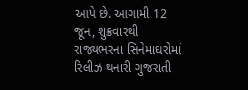આપે છે. આગામી 12 જૂન, શુક્રવારથી રાજ્યભરના સિનેમાઘરોમાં રિલીઝ થનારી ગુજરાતી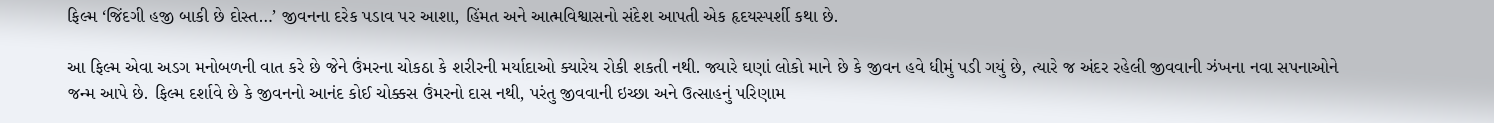ફિલ્મ ‘જિંદગી હજી બાકી છે દોસ્ત…’ જીવનના દરેક પડાવ પર આશા, હિંમત અને આત્મવિશ્વાસનો સંદેશ આપતી એક હૃદયસ્પર્શી કથા છે.

આ ફિલ્મ એવા અડગ મનોબળની વાત કરે છે જેને ઉંમરના ચોકઠા કે શરીરની મર્યાદાઓ ક્યારેય રોકી શકતી નથી. જ્યારે ઘણાં લોકો માને છે કે જીવન હવે ધીમું પડી ગયું છે, ત્યારે જ અંદર રહેલી જીવવાની ઝંખના નવા સપનાઓને જન્મ આપે છે. ફિલ્મ દર્શાવે છે કે જીવનનો આનંદ કોઈ ચોક્કસ ઉંમરનો દાસ નથી, પરંતુ જીવવાની ઇચ્છા અને ઉત્સાહનું પરિણામ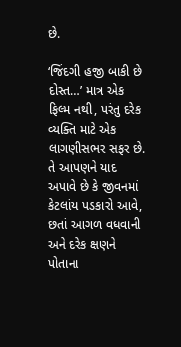છે.

‘જિંદગી હજી બાકી છે દોસ્ત…’ માત્ર એક ફિલ્મ નથી, પરંતુ દરેક વ્યક્તિ માટે એક લાગણીસભર સફર છે. તે આપણને યાદ અપાવે છે કે જીવનમાં કેટલાંય પડકારો આવે, છતાં આગળ વધવાની અને દરેક ક્ષણને પોતાના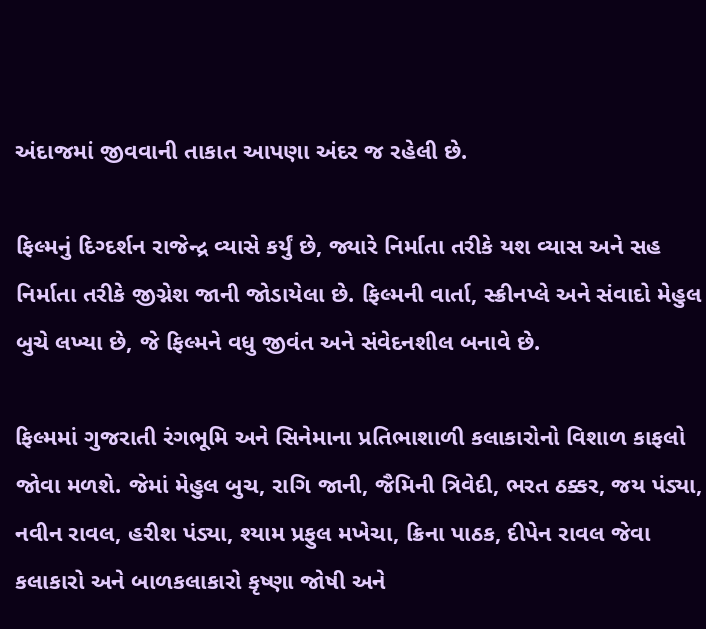અંદાજમાં જીવવાની તાકાત આપણા અંદર જ રહેલી છે.

ફિલ્મનું દિગ્દર્શન રાજેન્દ્ર વ્યાસે કર્યું છે, જ્યારે નિર્માતા તરીકે યશ વ્યાસ અને સહ નિર્માતા તરીકે જીગ્નેશ જાની જોડાયેલા છે. ફિલ્મની વાર્તા, સ્ક્રીનપ્લે અને સંવાદો મેહુલ બુચે લખ્યા છે, જે ફિલ્મને વધુ જીવંત અને સંવેદનશીલ બનાવે છે.

ફિલ્મમાં ગુજરાતી રંગભૂમિ અને સિનેમાના પ્રતિભાશાળી કલાકારોનો વિશાળ કાફલો જોવા મળશે. જેમાં મેહુલ બુચ, રાગિ જાની, જૈમિની ત્રિવેદી, ભરત ઠક્કર, જય પંડ્યા, નવીન રાવલ, હરીશ પંડ્યા, શ્યામ પ્રફુલ મખેચા, ક્રિના પાઠક, દીપેન રાવલ જેવા કલાકારો અને બાળકલાકારો કૃષ્ણા જોષી અને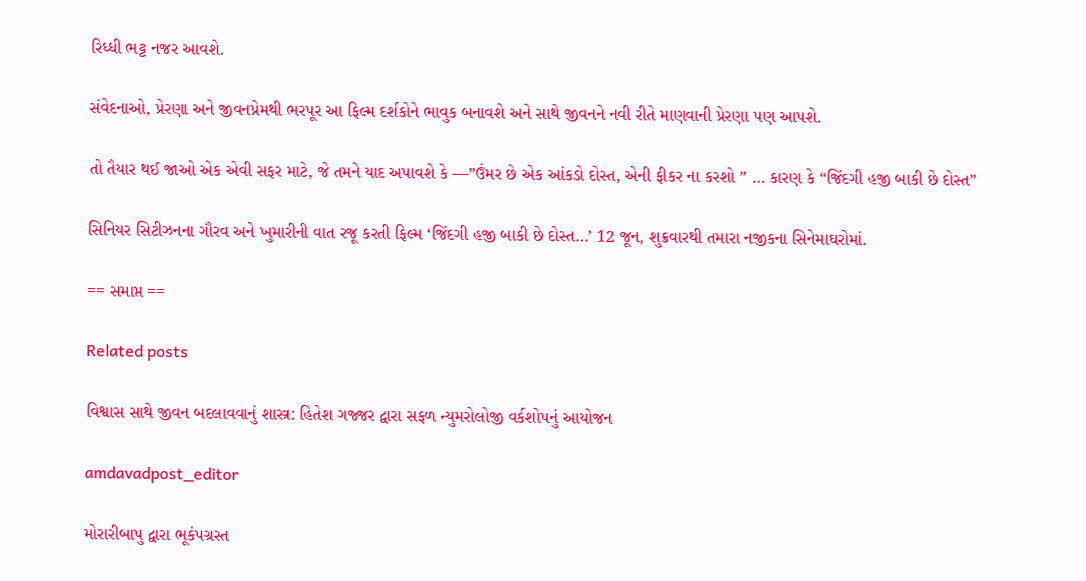રિધ્ધી ભટ્ટ નજર આવશે.

સંવેદનાઓ, પ્રેરણા અને જીવનપ્રેમથી ભરપૂર આ ફિલ્મ દર્શકોને ભાવુક બનાવશે અને સાથે જીવનને નવી રીતે માણવાની પ્રેરણા પણ આપશે.

તો તૈયાર થઈ જાઓ એક એવી સફર માટે, જે તમને યાદ અપાવશે કે —”ઉંમર છે એક આંકડો દોસ્ત, એની ફીકર ના કરશો ” … કારણ કે “જિંદગી હજી બાકી છે દોસ્ત”

સિનિયર સિટીઝનના ગૌરવ અને ખુમારીની વાત રજૂ કરતી ફિલ્મ ‘જિંદગી હજી બાકી છે દોસ્ત…’ 12 જૂન, શુક્રવારથી તમારા નજીકના સિનેમાઘરોમાં.

== સમાપ્ત ==

Related posts

વિશ્વાસ સાથે જીવન બદલાવવાનું શાસ્ત્ર: હિતેશ ગજ્જર દ્વારા સફળ ન્યુમરોલોજી વર્કશોપનું આયોજન

amdavadpost_editor

મોરારીબાપુ દ્વારા ભૂકંપગ્રસ્ત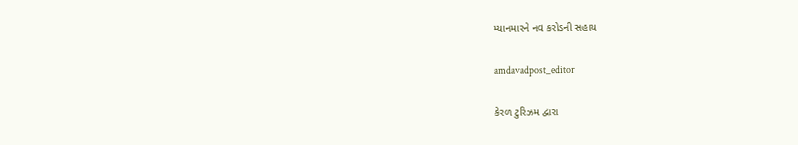મ્યાનમારને નવ કરોડની સહાય

amdavadpost_editor

કેરળ ટુરિઝમ દ્વારા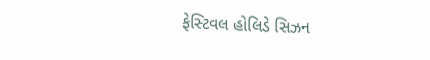ફેસ્ટિવલ હોલિડે સિઝન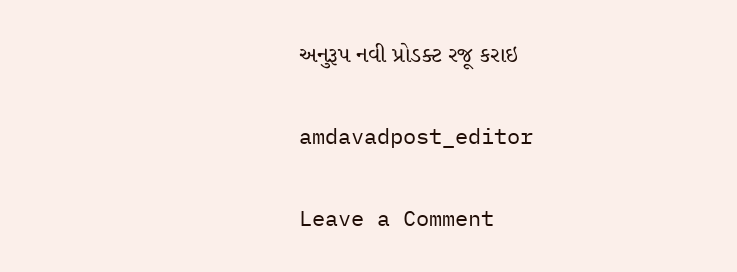અનુરૂપ નવી પ્રોડક્ટ રજૂ કરાઇ

amdavadpost_editor

Leave a Comment